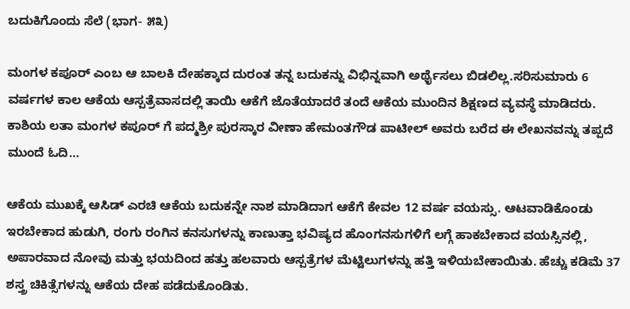ಬದುಕಿಗೊಂದು ಸೆಲೆ (ಭಾಗ- ೫೩)

ಮಂಗಳ ಕಪೂರ್ ಎಂಬ ಆ ಬಾಲಕಿ ದೇಹಕ್ಕಾದ ದುರಂತ ತನ್ನ ಬದುಕನ್ನು ವಿಭಿನ್ನವಾಗಿ ಅರ್ಥೈಸಲು ಬಿಡಲಿಲ್ಲ.ಸರಿಸುಮಾರು 6 ವರ್ಷಗಳ ಕಾಲ ಆಕೆಯ ಆಸ್ಪತ್ರೆವಾಸದಲ್ಲಿ ತಾಯಿ ಆಕೆಗೆ ಜೊತೆಯಾದರೆ ತಂದೆ ಆಕೆಯ ಮುಂದಿನ ಶಿಕ್ಷಣದ ವ್ಯವಸ್ಥೆ ಮಾಡಿದರು. ಕಾಶಿಯ ಲತಾ ಮಂಗಳ ಕಪೂರ್ ಗೆ ಪದ್ಮಶ್ರೀ ಪುರಸ್ಕಾರ ವೀಣಾ ಹೇಮಂತಗೌಡ ಪಾಟೀಲ್ ಅವರು ಬರೆದ ಈ ಲೇಖನವನ್ನು ತಪ್ಪದೆ ಮುಂದೆ ಓದಿ…

ಆಕೆಯ ಮುಖಕ್ಕೆ ಆಸಿಡ್ ಎರಚಿ ಆಕೆಯ ಬದುಕನ್ನೇ ನಾಶ ಮಾಡಿದಾಗ ಆಕೆಗೆ ಕೇವಲ 12 ವರ್ಷ ವಯಸ್ಸು. ಆಟವಾಡಿಕೊಂಡು ಇರಬೇಕಾದ ಹುಡುಗಿ, ರಂಗು ರಂಗಿನ ಕನಸುಗಳನ್ನು ಕಾಣುತ್ತಾ ಭವಿಷ್ಯದ ಹೊಂಗನಸುಗಳಿಗೆ ಲಗ್ಗೆ ಹಾಕಬೇಕಾದ ವಯಸ್ಸಿನಲ್ಲಿ, ಅಪಾರವಾದ ನೋವು ಮತ್ತು ಭಯದಿಂದ ಹತ್ತು ಹಲವಾರು ಆಸ್ಪತ್ರೆಗಳ ಮೆಟ್ಟಿಲುಗಳನ್ನು ಹತ್ತಿ ಇಳಿಯಬೇಕಾಯಿತು. ಹೆಚ್ಚು ಕಡಿಮೆ 37 ಶಸ್ತ್ರ ಚಿಕಿತ್ಸೆಗಳನ್ನು ಆಕೆಯ ದೇಹ ಪಡೆದುಕೊಂಡಿತು.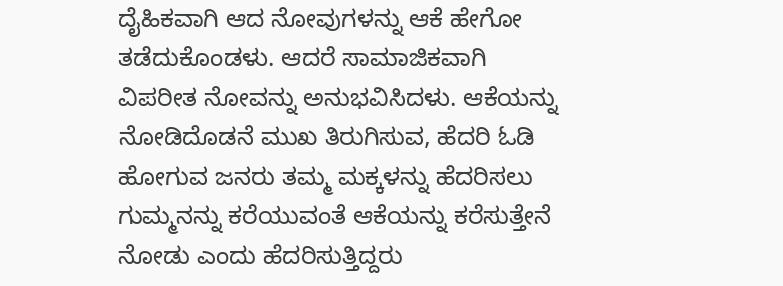ದೈಹಿಕವಾಗಿ ಆದ ನೋವುಗಳನ್ನು ಆಕೆ ಹೇಗೋ ತಡೆದುಕೊಂಡಳು. ಆದರೆ ಸಾಮಾಜಿಕವಾಗಿ ವಿಪರೀತ ನೋವನ್ನು ಅನುಭವಿಸಿದಳು. ಆಕೆಯನ್ನು ನೋಡಿದೊಡನೆ ಮುಖ ತಿರುಗಿಸುವ, ಹೆದರಿ ಓಡಿ ಹೋಗುವ ಜನರು ತಮ್ಮ ಮಕ್ಕಳನ್ನು ಹೆದರಿಸಲು ಗುಮ್ಮನನ್ನು ಕರೆಯುವಂತೆ ಆಕೆಯನ್ನು ಕರೆಸುತ್ತೇನೆ ನೋಡು ಎಂದು ಹೆದರಿಸುತ್ತಿದ್ದರು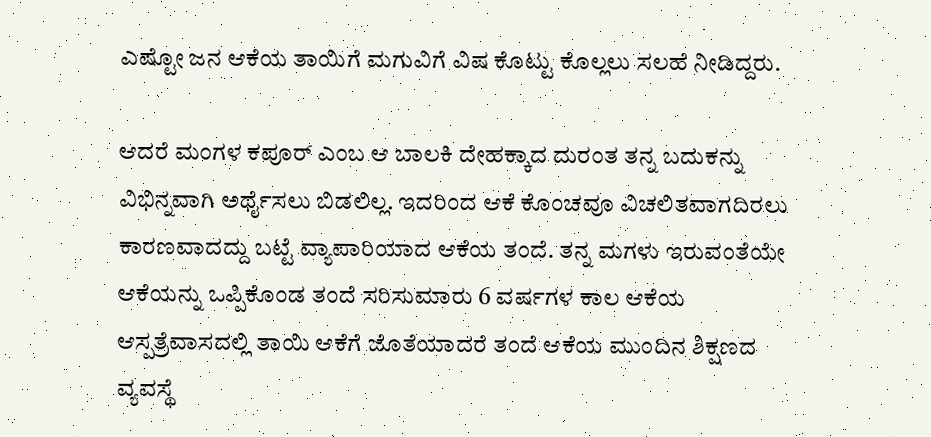ಎಷ್ಟೋ ಜನ ಆಕೆಯ ತಾಯಿಗೆ ಮಗುವಿಗೆ ವಿಷ ಕೊಟ್ಟು ಕೊಲ್ಲಲು ಸಲಹೆ ನೀಡಿದ್ದರು.

ಆದರೆ ಮಂಗಳ ಕಪೂರ್ ಎಂಬ ಆ ಬಾಲಕಿ ದೇಹಕ್ಕಾದ ದುರಂತ ತನ್ನ ಬದುಕನ್ನು ವಿಭಿನ್ನವಾಗಿ ಅರ್ಥೈಸಲು ಬಿಡಲಿಲ್ಲ. ಇದರಿಂದ ಆಕೆ ಕೊಂಚವೂ ವಿಚಲಿತವಾಗದಿರಲು ಕಾರಣವಾದದ್ದು ಬಟ್ಟೆ ವ್ಯಾಪಾರಿಯಾದ ಆಕೆಯ ತಂದೆ. ತನ್ನ ಮಗಳು ಇರುವಂತೆಯೇ ಆಕೆಯನ್ನು ಒಪ್ಪಿಕೊಂಡ ತಂದೆ ಸರಿಸುಮಾರು 6 ವರ್ಷಗಳ ಕಾಲ ಆಕೆಯ ಆಸ್ಪತ್ರೆವಾಸದಲ್ಲಿ ತಾಯಿ ಆಕೆಗೆ ಜೊತೆಯಾದರೆ ತಂದೆ ಆಕೆಯ ಮುಂದಿನ ಶಿಕ್ಷಣದ ವ್ಯವಸ್ಥೆ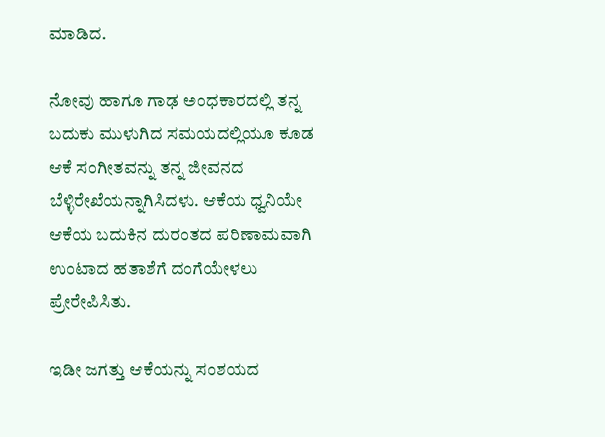ಮಾಡಿದ.

ನೋವು ಹಾಗೂ ಗಾಢ ಅಂಧಕಾರದಲ್ಲಿ ತನ್ನ ಬದುಕು ಮುಳುಗಿದ ಸಮಯದಲ್ಲಿಯೂ ಕೂಡ ಆಕೆ ಸಂಗೀತವನ್ನು ತನ್ನ ಜೀವನದ ಬೆಳ್ಳಿರೇಖೆಯನ್ನಾಗಿಸಿದಳು. ಆಕೆಯ ಧ್ವನಿಯೇ ಆಕೆಯ ಬದುಕಿನ ದುರಂತದ ಪರಿಣಾಮವಾಗಿ ಉಂಟಾದ ಹತಾಶೆಗೆ ದಂಗೆಯೇಳಲು ಪ್ರೇರೇಪಿಸಿತು.

ಇಡೀ ಜಗತ್ತು ಆಕೆಯನ್ನು ಸಂಶಯದ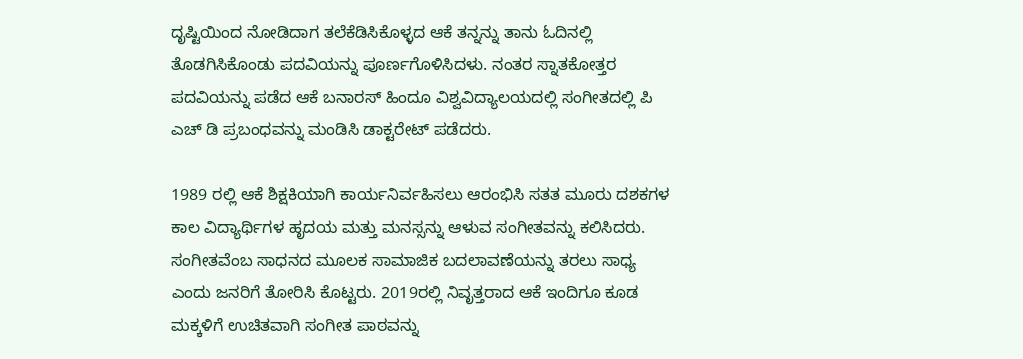ದೃಷ್ಟಿಯಿಂದ ನೋಡಿದಾಗ ತಲೆಕೆಡಿಸಿಕೊಳ್ಳದ ಆಕೆ ತನ್ನನ್ನು ತಾನು ಓದಿನಲ್ಲಿ ತೊಡಗಿಸಿಕೊಂಡು ಪದವಿಯನ್ನು ಪೂರ್ಣಗೊಳಿಸಿದಳು. ನಂತರ ಸ್ನಾತಕೋತ್ತರ ಪದವಿಯನ್ನು ಪಡೆದ ಆಕೆ ಬನಾರಸ್ ಹಿಂದೂ ವಿಶ್ವವಿದ್ಯಾಲಯದಲ್ಲಿ ಸಂಗೀತದಲ್ಲಿ ಪಿ ಎಚ್‌ ಡಿ ಪ್ರಬಂಧವನ್ನು ಮಂಡಿಸಿ ಡಾಕ್ಟರೇಟ್ ಪಡೆದರು.

1989 ರಲ್ಲಿ ಆಕೆ ಶಿಕ್ಷಕಿಯಾಗಿ ಕಾರ್ಯನಿರ್ವಹಿಸಲು ಆರಂಭಿಸಿ ಸತತ ಮೂರು ದಶಕಗಳ ಕಾಲ ವಿದ್ಯಾರ್ಥಿಗಳ ಹೃದಯ ಮತ್ತು ಮನಸ್ಸನ್ನು ಆಳುವ ಸಂಗೀತವನ್ನು ಕಲಿಸಿದರು. ಸಂಗೀತವೆಂಬ ಸಾಧನದ ಮೂಲಕ ಸಾಮಾಜಿಕ ಬದಲಾವಣೆಯನ್ನು ತರಲು ಸಾಧ್ಯ ಎಂದು ಜನರಿಗೆ ತೋರಿಸಿ ಕೊಟ್ಟರು. 2019ರಲ್ಲಿ ನಿವೃತ್ತರಾದ ಆಕೆ ಇಂದಿಗೂ ಕೂಡ ಮಕ್ಕಳಿಗೆ ಉಚಿತವಾಗಿ ಸಂಗೀತ ಪಾಠವನ್ನು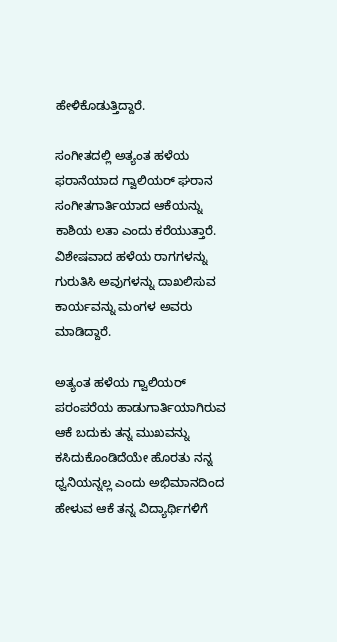ಹೇಳಿಕೊಡುತ್ತಿದ್ದಾರೆ.

ಸಂಗೀತದಲ್ಲಿ ಅತ್ಯಂತ ಹಳೆಯ ಫರಾನೆಯಾದ ಗ್ವಾಲಿಯರ್ ಘರಾನ ಸಂಗೀತಗಾರ್ತಿಯಾದ ಆಕೆಯನ್ನು ಕಾಶಿಯ ಲತಾ ಎಂದು ಕರೆಯುತ್ತಾರೆ. ವಿಶೇಷವಾದ ಹಳೆಯ ರಾಗಗಳನ್ನು ಗುರುತಿಸಿ ಅವುಗಳನ್ನು ದಾಖಲಿಸುವ ಕಾರ್ಯವನ್ನು ಮಂಗಳ ಅವರು ಮಾಡಿದ್ದಾರೆ.

ಅತ್ಯಂತ ಹಳೆಯ ಗ್ವಾಲಿಯರ್ ಪರಂಪರೆಯ ಹಾಡುಗಾರ್ತಿಯಾಗಿರುವ ಆಕೆ ಬದುಕು ತನ್ನ ಮುಖವನ್ನು ಕಸಿದುಕೊಂಡಿದೆಯೇ ಹೊರತು ನನ್ನ ಧ್ವನಿಯನ್ನಲ್ಲ ಎಂದು ಅಭಿಮಾನದಿಂದ ಹೇಳುವ ಆಕೆ ತನ್ನ ವಿದ್ಯಾರ್ಥಿಗಳಿಗೆ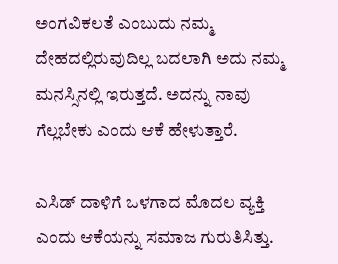ಅಂಗವಿಕಲತೆ ಎಂಬುದು ನಮ್ಮ ದೇಹದಲ್ಲಿರುವುದಿಲ್ಲ ಬದಲಾಗಿ ಅದು ನಮ್ಮ ಮನಸ್ಸಿನಲ್ಲಿ ಇರುತ್ತದೆ. ಅದನ್ನು ನಾವು ಗೆಲ್ಲಬೇಕು ಎಂದು ಆಕೆ ಹೇಳುತ್ತಾರೆ.

ಎಸಿಡ್ ದಾಳಿಗೆ ಒಳಗಾದ ಮೊದಲ ವ್ಯಕ್ತಿ ಎಂದು ಆಕೆಯನ್ನು ಸಮಾಜ ಗುರುತಿಸಿತ್ತು.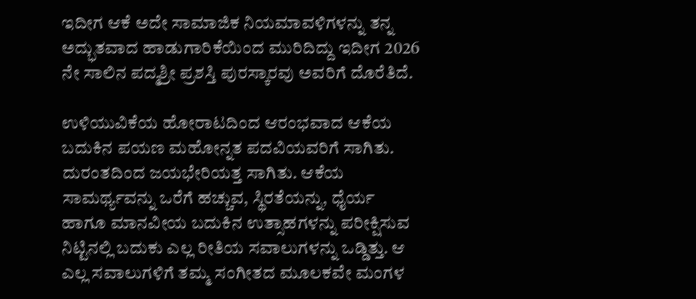ಇದೀಗ ಆಕೆ ಅದೇ ಸಾಮಾಜಿಕ ನಿಯಮಾವಳಿಗಳನ್ನು ತನ್ನ ಅದ್ಭುತವಾದ ಹಾಡುಗಾರಿಕೆಯಿಂದ ಮುರಿದಿದ್ದು ಇದೀಗ 2026 ನೇ ಸಾಲಿನ ಪದ್ಮಶ್ರೀ ಪ್ರಶಸ್ತಿ ಪುರಸ್ಕಾರವು ಅವರಿಗೆ ದೊರೆತಿದೆ.

ಉಳಿಯುವಿಕೆಯ ಹೋರಾಟದಿಂದ ಆರಂಭವಾದ ಆಕೆಯ ಬದುಕಿನ ಪಯಣ ಮಹೋನ್ನತ ಪದವಿಯವರಿಗೆ ಸಾಗಿತು. ದುರಂತದಿಂದ ಜಯಭೇರಿಯತ್ತ ಸಾಗಿತು. ಆಕೆಯ ಸಾಮರ್ಥ್ಯವನ್ನು ಒರೆಗೆ ಹಚ್ಚುವ, ಸ್ಥಿರತೆಯನ್ನು, ಧೈರ್ಯ ಹಾಗೂ ಮಾನವೀಯ ಬದುಕಿನ ಉತ್ಸಾಹಗಳನ್ನು ಪರೀಕ್ಷಿಸುವ ನಿಟ್ಟಿನಲ್ಲಿ ಬದುಕು ಎಲ್ಲ ರೀತಿಯ ಸವಾಲುಗಳನ್ನು ಒಡ್ಡಿತ್ತು. ಆ ಎಲ್ಲ ಸವಾಲುಗಳಿಗೆ ತಮ್ಮ ಸಂಗೀತದ ಮೂಲಕವೇ ಮಂಗಳ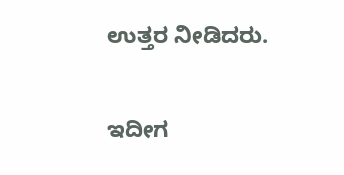ಉತ್ತರ ನೀಡಿದರು.

ಇದೀಗ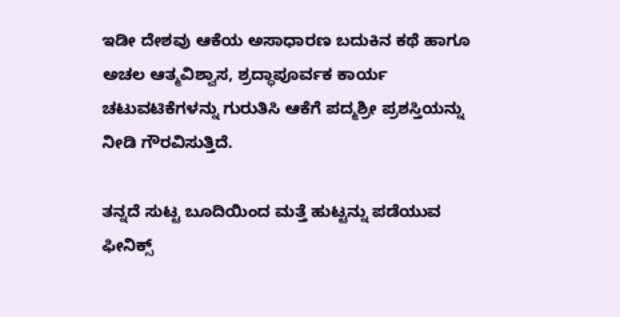ಇಡೀ ದೇಶವು ಆಕೆಯ ಅಸಾಧಾರಣ ಬದುಕಿನ ಕಥೆ ಹಾಗೂ ಅಚಲ ಆತ್ಮವಿಶ್ವಾಸ, ಶ್ರದ್ಧಾಪೂರ್ವಕ ಕಾರ್ಯ ಚಟುವಟಿಕೆಗಳನ್ನು ಗುರುತಿಸಿ ಆಕೆಗೆ ಪದ್ಮಶ್ರೀ ಪ್ರಶಸ್ತಿಯನ್ನು ನೀಡಿ ಗೌರವಿಸುತ್ತಿದೆ.

ತನ್ನದೆ ಸುಟ್ಟ ಬೂದಿಯಿಂದ ಮತ್ತೆ ಹುಟ್ಟನ್ನು ಪಡೆಯುವ ಫೀನಿಕ್ಸ್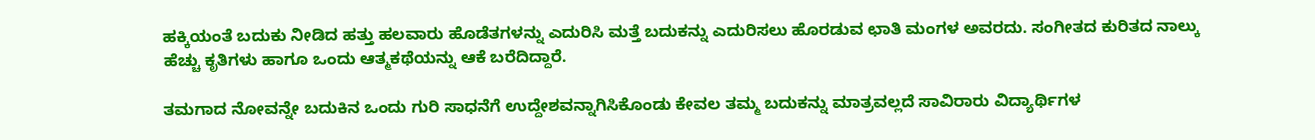ಹಕ್ಕಿಯಂತೆ ಬದುಕು ನೀಡಿದ ಹತ್ತು ಹಲವಾರು ಹೊಡೆತಗಳನ್ನು ಎದುರಿಸಿ ಮತ್ತೆ ಬದುಕನ್ನು ಎದುರಿಸಲು ಹೊರಡುವ ಛಾತಿ ಮಂಗಳ ಅವರದು. ಸಂಗೀತದ ಕುರಿತದ ನಾಲ್ಕು ಹೆಚ್ಚು ಕೃತಿಗಳು ಹಾಗೂ ಒಂದು ಆತ್ಮಕಥೆಯನ್ನು ಆಕೆ ಬರೆದಿದ್ದಾರೆ.

ತಮಗಾದ ನೋವನ್ನೇ ಬದುಕಿನ ಒಂದು ಗುರಿ ಸಾಧನೆಗೆ ಉದ್ದೇಶವನ್ನಾಗಿಸಿಕೊಂಡು ಕೇವಲ ತಮ್ಮ ಬದುಕನ್ನು ಮಾತ್ರವಲ್ಲದೆ ಸಾವಿರಾರು ವಿದ್ಯಾರ್ಥಿಗಳ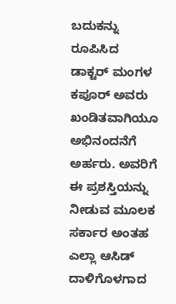ಬದುಕನ್ನು ರೂಪಿಸಿದ ಡಾಕ್ಟರ್ ಮಂಗಳ ಕಪೂರ್ ಅವರು ಖಂಡಿತವಾಗಿಯೂ ಅಭಿನಂದನೆಗೆ ಅರ್ಹರು. ಅವರಿಗೆ ಈ ಪ್ರಶಸ್ತಿಯನ್ನು ನೀಡುವ ಮೂಲಕ ಸರ್ಕಾರ ಅಂತಹ ಎಲ್ಲಾ ಆಸಿಡ್ ದಾಳಿಗೊಳಗಾದ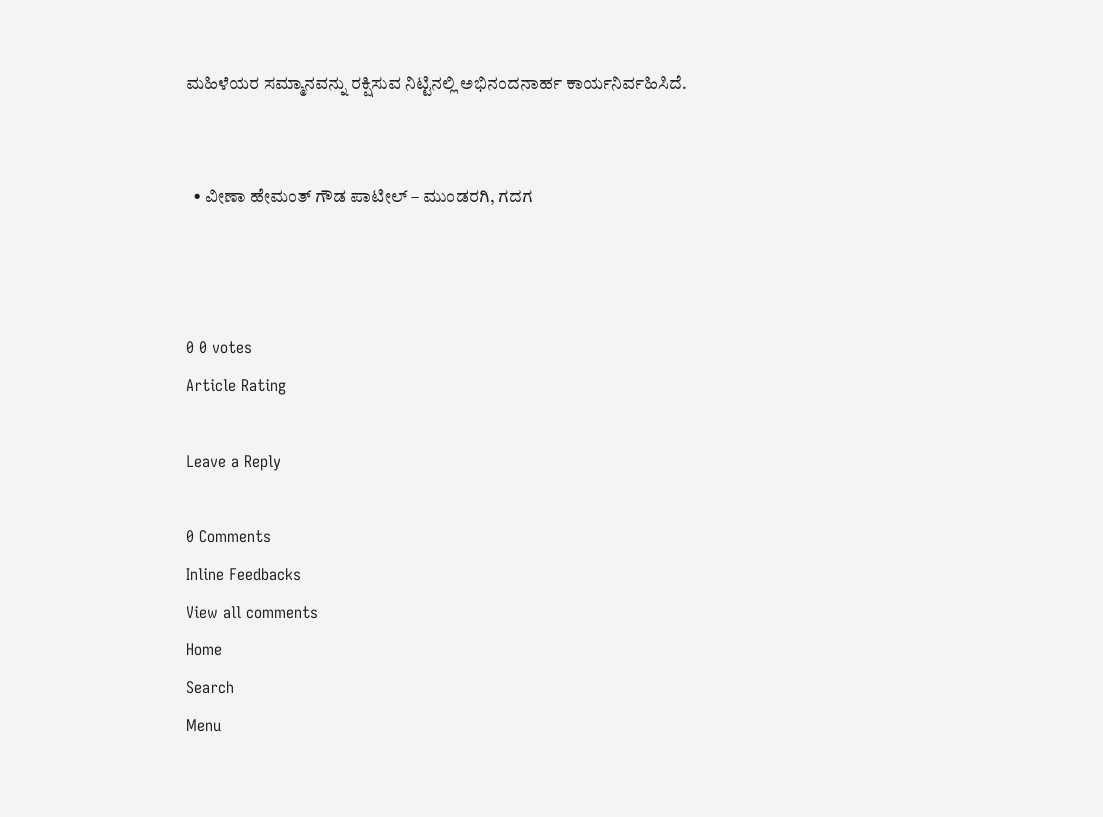ಮಹಿಳೆಯರ ಸಮ್ಮಾನವನ್ನು ರಕ್ಷಿಸುವ ನಿಟ್ಟಿನಲ್ಲಿ ಅಭಿನಂದನಾರ್ಹ ಕಾರ್ಯನಿರ್ವಹಿಸಿದೆ.


  • ವೀಣಾ ಹೇಮಂತ್ ಗೌಡ ಪಾಟೀಲ್ – ಮುಂಡರಗಿ, ಗದಗ



0 0 votes
Article Rating

Leave a Reply

0 Comments
Inline Feedbacks
View all comments
Home
Search
Menu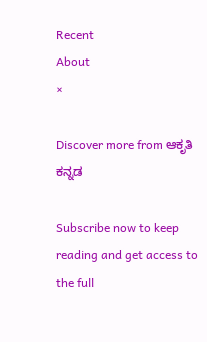Recent
About
×

Discover more from ಆಕೃತಿ ಕನ್ನಡ

Subscribe now to keep reading and get access to the full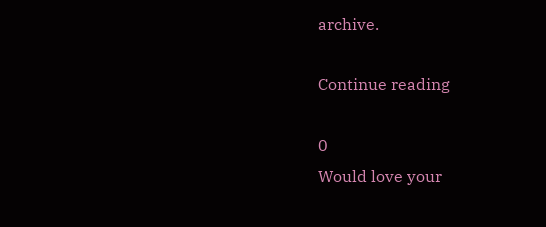archive.

Continue reading

0
Would love your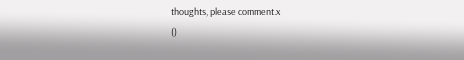thoughts, please comment.x
()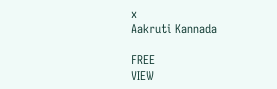x
Aakruti Kannada

FREE
VIEW